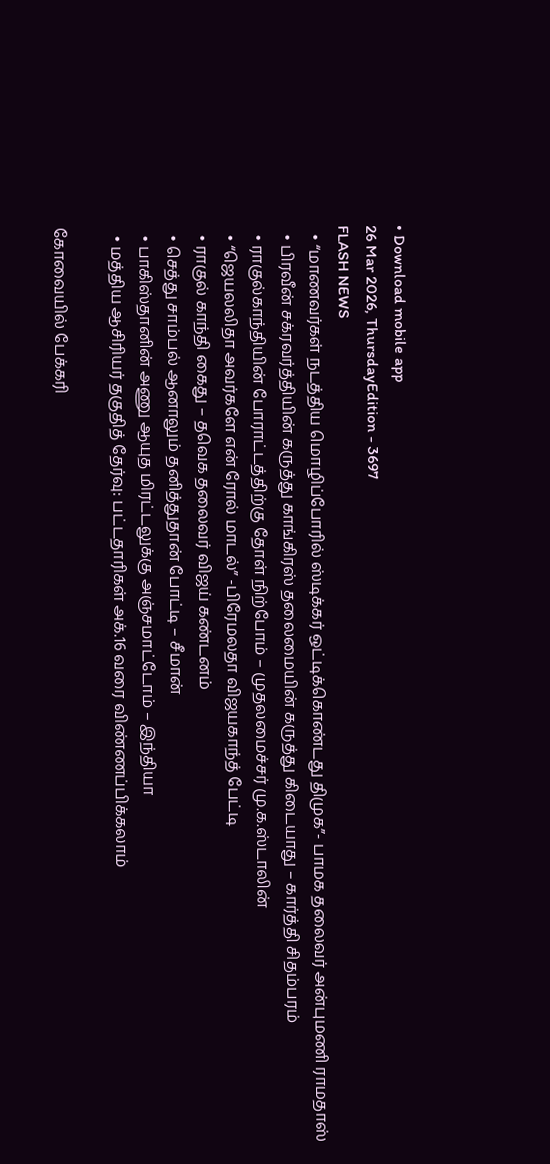• Download mobile app
26 Mar 2026, ThursdayEdition - 3697
FLASH NEWS
  • “மாணவர்கள் நடத்திய மொழிப்போரில் ஸ்டிக்கர் ஒட்டிக்கொண்டது திமுக”- பாமக தலைவர் அன்புமணி ராமதாஸ்
  • பிரவீன் சக்ரவர்த்தியின் கருத்து காங்கிரஸ் தலைமையின் கருத்து கிடையாது – கார்த்தி சிதம்பரம்
  • ராகுல்காந்தியின் போராட்டத்திற்கு தோள் நிற்போம் – முதலமைச்சர் மு.க.ஸ்டாலின்
  • “ஜெயலலிதா அவர்களே என் ரோல் மாடல்” -பிரேமலதா விஜயகாந்த் பேட்டி
  • ராகுல் காந்தி கைது – தவெக தலைவர் விஜய் கண்டனம்
  • செத்து சாம்பல் ஆனாலும் தனித்துதான் போட்டி – சீமான்
  • பாகிஸ்தானின் அணு ஆயுத மிரட்டலுக்கு அஞ்சமாட்டோம் – இந்தியா
  • மத்திய ஆசிரியர் தகுதித் தேர்வு: பட்டதாரிகள் அக்.16 வரை விண்ணப்பிக்கலாம்

கோவையில் பேக்கரி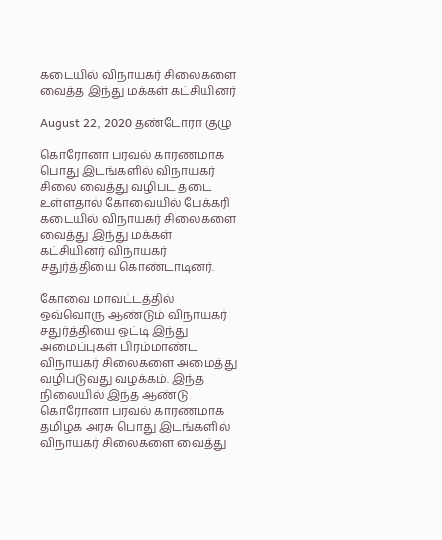கடையில் விநாயகர் சிலைகளை வைத்த இந்து மக்கள் கட்சியினர்

August 22, 2020 தண்டோரா குழு

கொரோனா பரவல் காரணமாக பொது இடங்களில் விநாயகர் சிலை வைத்து வழிபட தடை உள்ளதால் கோவையில் பேக்கரி கடையில் விநாயகர் சிலைகளை வைத்து இந்து மக்கள் கட்சியினர் விநாயகர் சதுர்த்தியை கொண்டாடினர்.

கோவை மாவட்டத்தில் ஒவ்வொரு ஆண்டும் விநாயகர் சதுர்த்தியை ஒட்டி இந்து அமைப்புகள் பிரம்மாண்ட விநாயகர் சிலைகளை அமைத்து வழிபடுவது வழக்கம். இந்த நிலையில் இந்த ஆண்டு கொரோனா பரவல் காரணமாக தமிழக அரசு பொது இடங்களில் விநாயகர் சிலைகளை வைத்து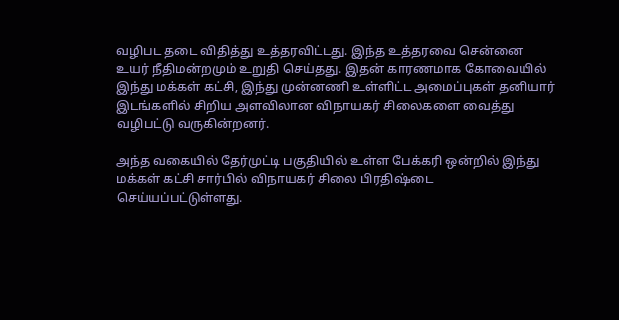வழிபட தடை விதித்து உத்தரவிட்டது. இந்த உத்தரவை சென்னை உயர் நீதிமன்றமும் உறுதி செய்தது. இதன் காரணமாக கோவையில் இந்து மக்கள் கட்சி, இந்து முன்னணி உள்ளிட்ட அமைப்புகள் தனியார் இடங்களில் சிறிய அளவிலான விநாயகர் சிலைகளை வைத்து வழிபட்டு வருகின்றனர்.

அந்த வகையில் தேர்முட்டி பகுதியில் உள்ள பேக்கரி ஒன்றில் இந்து மக்கள் கட்சி சார்பில் விநாயகர் சிலை பிரதிஷ்டை செய்யப்பட்டுள்ளது.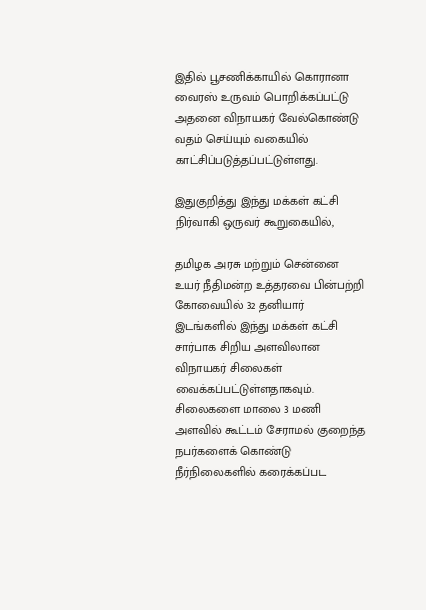இதில் பூசணிக்காயில் கொரானா வைரஸ் உருவம் பொறிக்கப்பட்டு அதனை விநாயகர் வேல்கொண்டு வதம் செய்யும் வகையில் காட்சிப்படுத்தப்பட்டுள்ளது.

இதுகுறித்து இந்து மக்கள் கட்சி நிர்வாகி ஒருவர் கூறுகையில்,

தமிழக அரசு மற்றும் சென்னை உயர் நீதிமன்ற உத்தரவை பின்பற்றி கோவையில் 32 தனியார் இடங்களில் இந்து மக்கள் கட்சி சார்பாக சிறிய அளவிலான விநாயகர் சிலைகள் வைக்கப்பட்டுள்ளதாகவும். சிலைகளை மாலை 3 மணி அளவில் கூட்டம் சேராமல் குறைந்த நபர்களைக் கொண்டு நீர்நிலைகளில் கரைக்கப்பட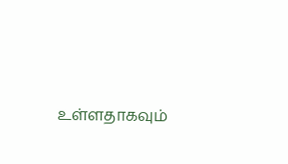உள்ளதாகவும்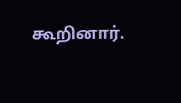கூறினார்.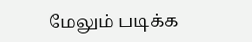மேலும் படிக்க